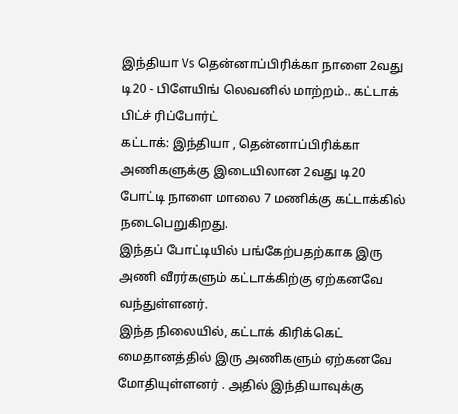இந்தியா Vs தென்னாப்பிரிக்கா நாளை 2வது டி20 - பிளேயிங் லெவனில் மாற்றம்.. கட்டாக் பிட்ச் ரிப்போர்ட்
கட்டாக்: இந்தியா , தென்னாப்பிரிக்கா அணிகளுக்கு இடையிலான 2வது டி20 போட்டி நாளை மாலை 7 மணிக்கு கட்டாக்கில் நடைபெறுகிறது.
இந்தப் போட்டியில் பங்கேற்பதற்காக இரு அணி வீரர்களும் கட்டாக்கிற்கு ஏற்கனவே வந்துள்ளனர்.
இந்த நிலையில், கட்டாக் கிரிக்கெட் மைதானத்தில் இரு அணிகளும் ஏற்கனவே மோதியுள்ளனர் . அதில் இந்தியாவுக்கு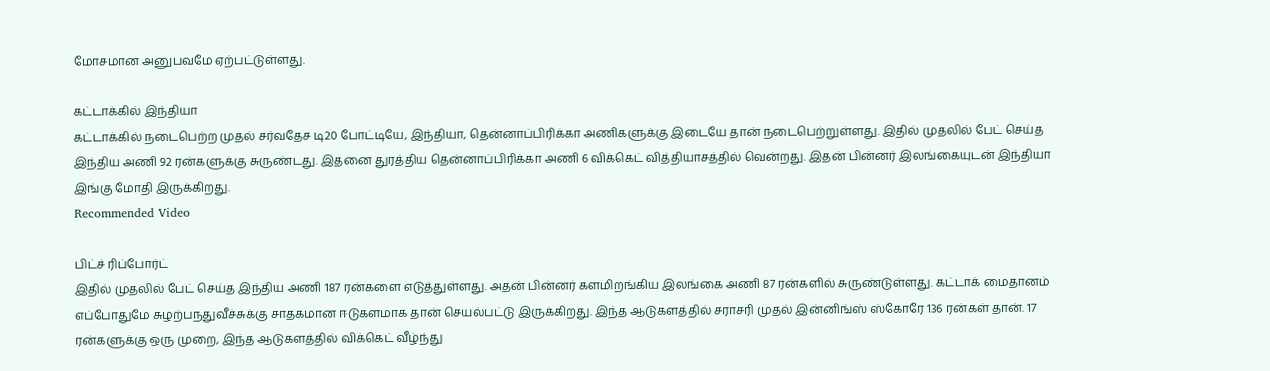மோசமான அனுபவமே ஏற்பட்டுள்ளது.

கட்டாக்கில் இந்தியா
கட்டாக்கில் நடைபெற்ற முதல் சர்வதேச டி20 போட்டியே, இந்தியா, தென்னாப்பிரிக்கா அணிகளுக்கு இடையே தான் நடைபெற்றுள்ளது. இதில் முதலில் பேட் செய்த இந்திய அணி 92 ரன்களுக்கு சுருண்டது. இதனை துரத்திய தென்னாப்பிரிக்கா அணி 6 விக்கெட் வித்தியாசத்தில் வென்றது. இதன் பின்னர் இலங்கையுடன் இந்தியா இங்கு மோதி இருக்கிறது.
Recommended Video

பிட்ச் ரிப்போர்ட்
இதில் முதலில் பேட் செய்த இந்திய அணி 187 ரன்களை எடுத்துள்ளது. அதன் பின்னர் களமிறங்கிய இலங்கை அணி 87 ரன்களில் சுருண்டுள்ளது. கட்டாக் மைதானம் எப்போதுமே சுழற்பநதுவீச்சுக்கு சாதகமான ஈடுகளமாக தான் செயல்பட்டு இருக்கிறது. இந்த ஆடுகளத்தில் சராசரி முதல் இன்னிங்ஸ் ஸ்கோரே 136 ரன்கள் தான். 17 ரன்களுக்கு ஒரு முறை, இந்த ஆடுகளத்தில் விக்கெட் வீழ்ந்து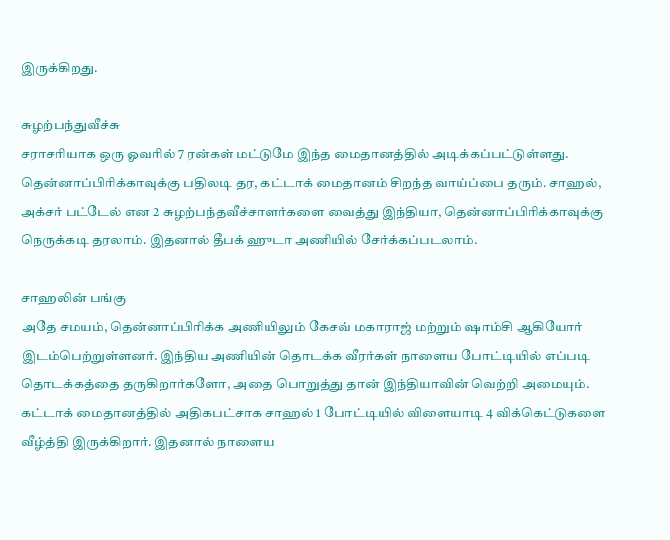இருக்கிறது.

சுழற்பந்துவீச்சு
சராசரியாக ஒரு ஓவரில் 7 ரன்கள் மட்டுமே இந்த மைதானத்தில் அடிக்கப்பட்டுள்ளது. தென்னாப்பிரிக்காவுக்கு பதிலடி தர, கட்டாக் மைதானம் சிறந்த வாய்ப்பை தரும். சாஹல், அக்சர் பட்டேல் என 2 சுழற்பந்தவீச்சாளர்களை வைத்து இந்தியா, தென்னாப்பிரிக்காவுக்கு நெருக்கடி தரலாம். இதனால் தீபக் ஹுடா அணியில் சேர்க்கப்படலாம்.

சாஹலின் பங்கு
அதே சமயம், தென்னாப்பிரிக்க அணியிலும் கேசவ் மகாராஜ் மற்றும் ஷாம்சி ஆகியோர் இடம்பெற்றுள்ளனர். இந்திய அணியின் தொடக்க வீரர்கள் நாளைய போட்டியில் எப்படி தொடக்கத்தை தருகிறார்களோ, அதை பொறுத்து தான் இந்தியாவின் வெற்றி அமையும். கட்டாக் மைதானத்தில் அதிகபட்சாக சாஹல் 1 போட்டியில் விளையாடி 4 விக்கெட்டுகளை வீழ்த்தி இருக்கிறார். இதனால் நாளைய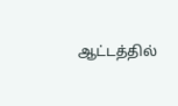ஆட்டத்தில்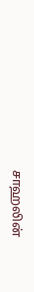சாஹலின்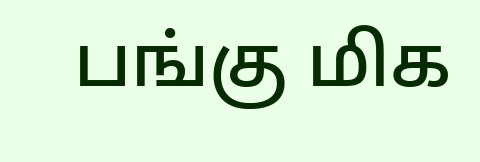பங்கு மிக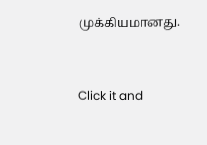முக்கியமானது.


Click it and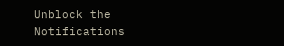Unblock the Notifications